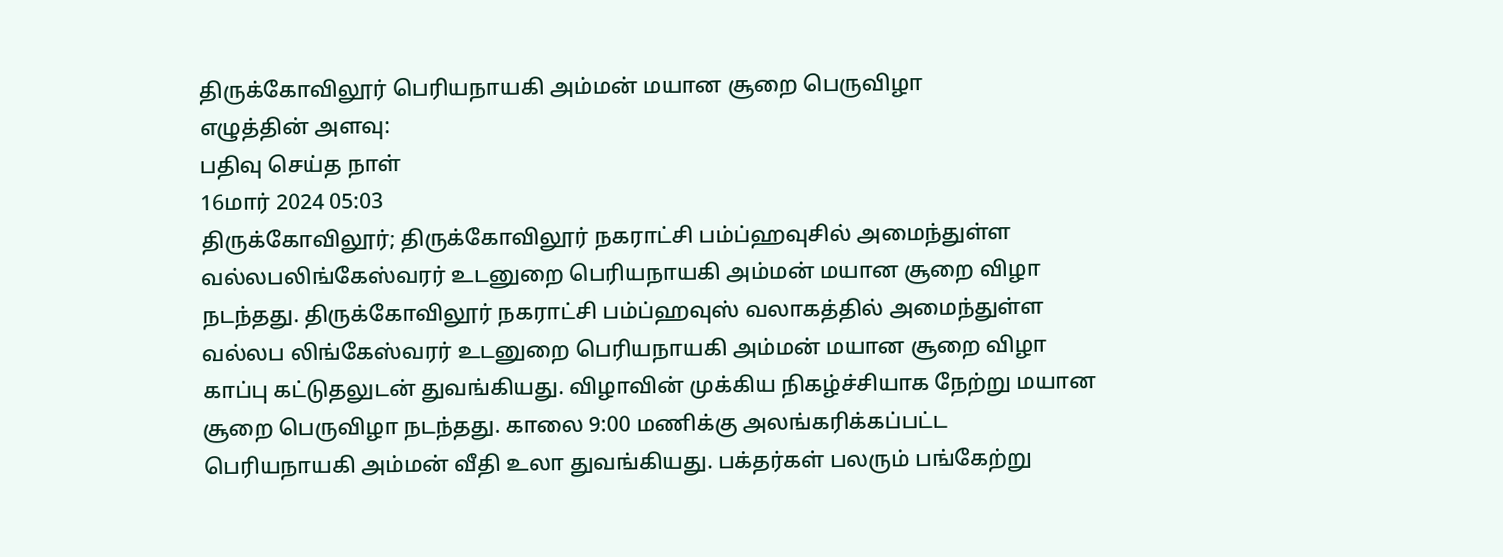திருக்கோவிலூர் பெரியநாயகி அம்மன் மயான சூறை பெருவிழா
எழுத்தின் அளவு:
பதிவு செய்த நாள்
16மார் 2024 05:03
திருக்கோவிலூர்; திருக்கோவிலூர் நகராட்சி பம்ப்ஹவுசில் அமைந்துள்ள வல்லபலிங்கேஸ்வரர் உடனுறை பெரியநாயகி அம்மன் மயான சூறை விழா நடந்தது. திருக்கோவிலூர் நகராட்சி பம்ப்ஹவுஸ் வலாகத்தில் அமைந்துள்ள வல்லப லிங்கேஸ்வரர் உடனுறை பெரியநாயகி அம்மன் மயான சூறை விழா காப்பு கட்டுதலுடன் துவங்கியது. விழாவின் முக்கிய நிகழ்ச்சியாக நேற்று மயான சூறை பெருவிழா நடந்தது. காலை 9:00 மணிக்கு அலங்கரிக்கப்பட்ட பெரியநாயகி அம்மன் வீதி உலா துவங்கியது. பக்தர்கள் பலரும் பங்கேற்று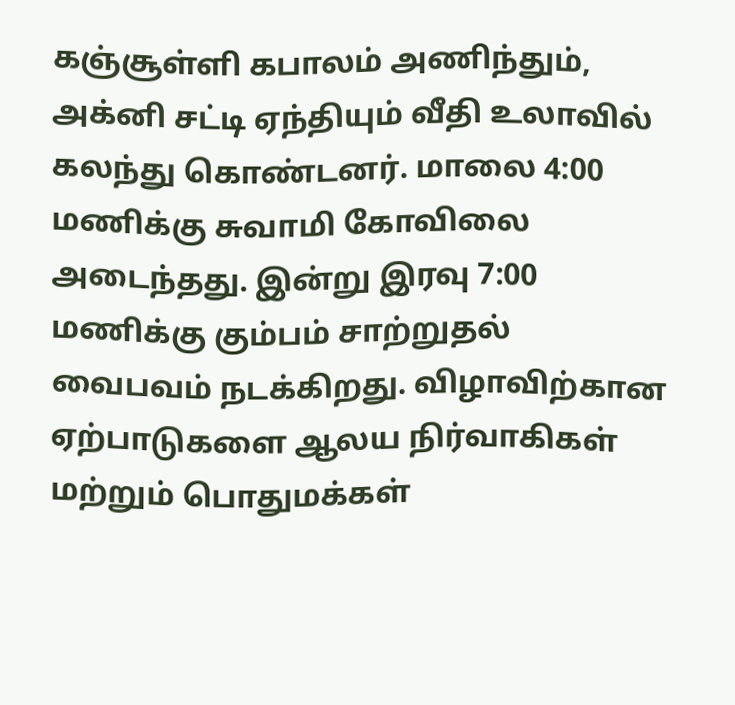கஞ்சூள்ளி கபாலம் அணிந்தும், அக்னி சட்டி ஏந்தியும் வீதி உலாவில் கலந்து கொண்டனர். மாலை 4:00 மணிக்கு சுவாமி கோவிலை அடைந்தது. இன்று இரவு 7:00 மணிக்கு கும்பம் சாற்றுதல் வைபவம் நடக்கிறது. விழாவிற்கான ஏற்பாடுகளை ஆலய நிர்வாகிகள் மற்றும் பொதுமக்கள்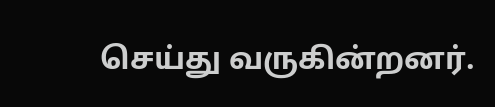செய்து வருகின்றனர்.